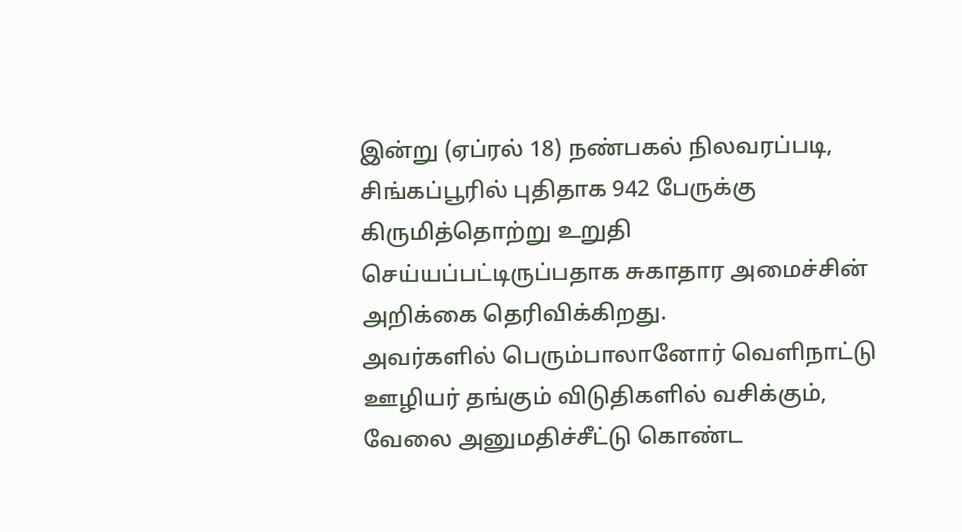இன்று (ஏப்ரல் 18) நண்பகல் நிலவரப்படி, சிங்கப்பூரில் புதிதாக 942 பேருக்கு கிருமித்தொற்று உறுதி செய்யப்பட்டிருப்பதாக சுகாதார அமைச்சின் அறிக்கை தெரிவிக்கிறது.
அவர்களில் பெரும்பாலானோர் வெளிநாட்டு ஊழியர் தங்கும் விடுதிகளில் வசிக்கும், வேலை அனுமதிச்சீட்டு கொண்ட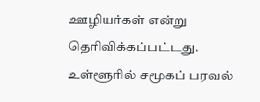ஊழியர்கள் என்று தெரிவிக்கப்பட்டது.
உள்ளூரில் சமூகப் பரவல்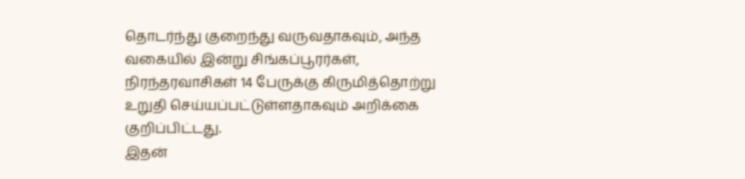தொடர்ந்து குறைந்து வருவதாகவும், அந்த வகையில் இன்று சிங்கப்பூரர்கள், நிரந்தரவாசிகள் 14 பேருக்கு கிருமித்தொற்று உறுதி செய்யப்பட்டுள்ளதாகவும் அறிக்கை குறிப்பிட்டது.
இதன்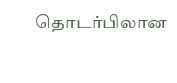தொடர்பிலான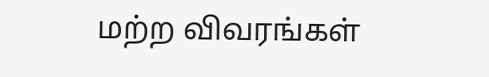மற்ற விவரங்கள்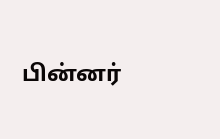பின்னர்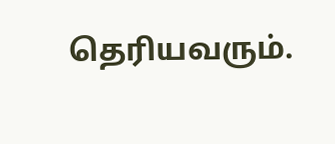தெரியவரும்.